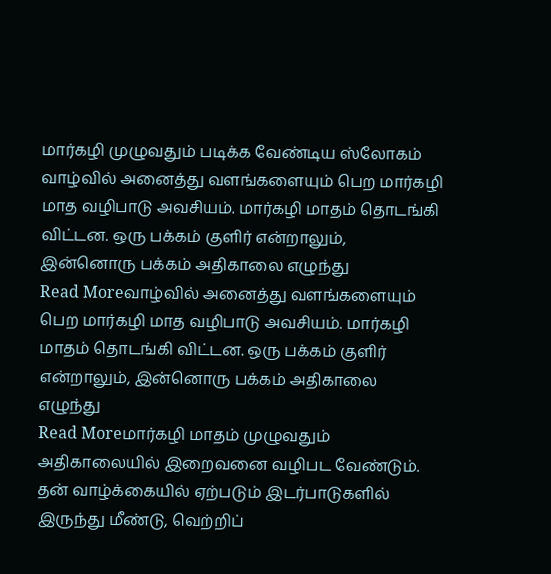மார்கழி முழுவதும் படிக்க வேண்டிய ஸ்லோகம்
வாழ்வில் அனைத்து வளங்களையும் பெற மார்கழி மாத வழிபாடு அவசியம். மார்கழி மாதம் தொடங்கி விட்டன. ஒரு பக்கம் குளிர் என்றாலும், இன்னொரு பக்கம் அதிகாலை எழுந்து
Read Moreவாழ்வில் அனைத்து வளங்களையும் பெற மார்கழி மாத வழிபாடு அவசியம். மார்கழி மாதம் தொடங்கி விட்டன. ஒரு பக்கம் குளிர் என்றாலும், இன்னொரு பக்கம் அதிகாலை எழுந்து
Read Moreமார்கழி மாதம் முழுவதும் அதிகாலையில் இறைவனை வழிபட வேண்டும். தன் வாழ்க்கையில் ஏற்படும் இடர்பாடுகளில் இருந்து மீண்டு, வெற்றிப்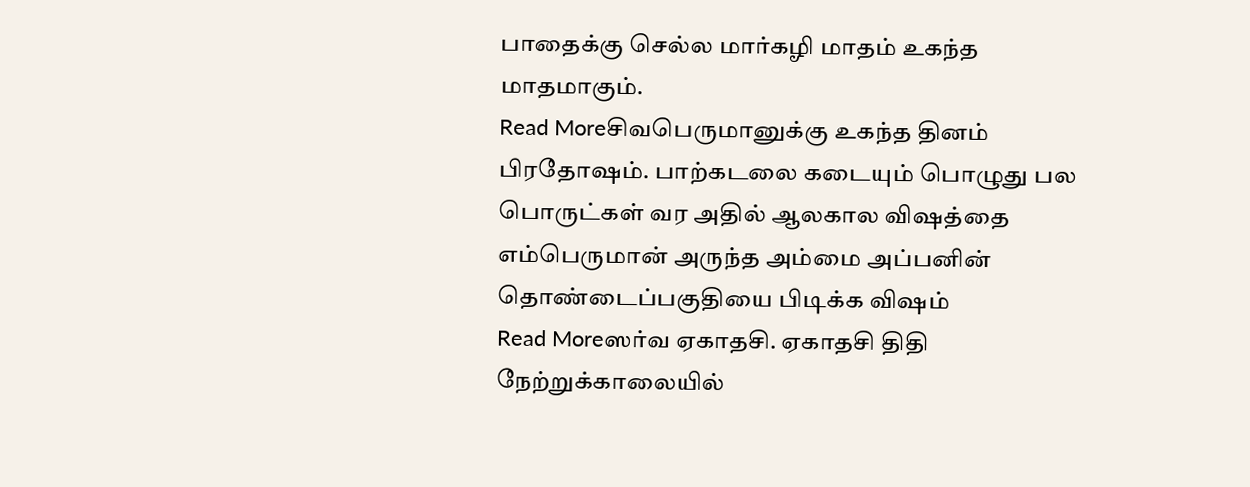பாதைக்கு செல்ல மார்கழி மாதம் உகந்த மாதமாகும்.
Read Moreசிவபெருமானுக்கு உகந்த தினம் பிரதோஷம். பாற்கடலை கடையும் பொழுது பல பொருட்கள் வர அதில் ஆலகால விஷத்தை எம்பெருமான் அருந்த அம்மை அப்பனின் தொண்டைப்பகுதியை பிடிக்க விஷம்
Read Moreஸர்வ ஏகாதசி. ஏகாதசி திதி நேற்றுக்காலையில்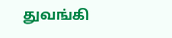துவங்கி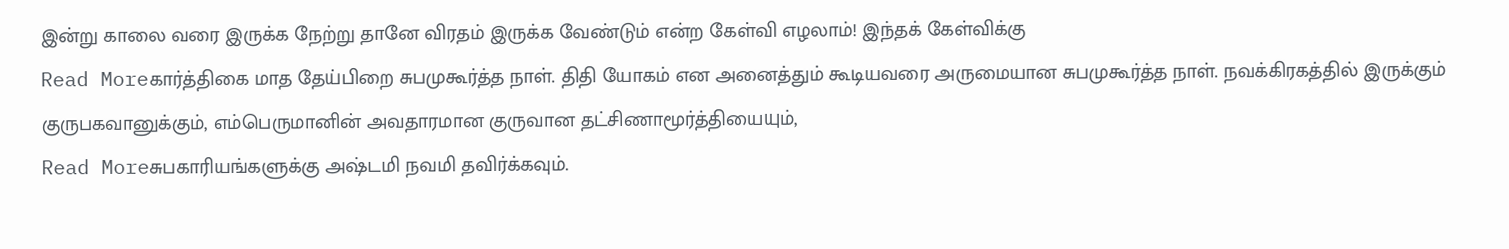இன்று காலை வரை இருக்க நேற்று தானே விரதம் இருக்க வேண்டும் என்ற கேள்வி எழலாம்! இந்தக் கேள்விக்கு
Read Moreகார்த்திகை மாத தேய்பிறை சுபமுகூர்த்த நாள். திதி யோகம் என அனைத்தும் கூடியவரை அருமையான சுபமுகூர்த்த நாள். நவக்கிரகத்தில் இருக்கும் குருபகவானுக்கும், எம்பெருமானின் அவதாரமான குருவான தட்சிணாமூர்த்தியையும்,
Read Moreசுபகாரியங்களுக்கு அஷ்டமி நவமி தவிர்க்கவும்.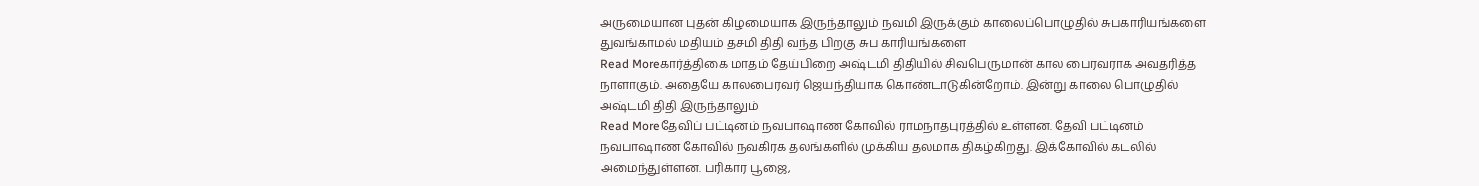அருமையான புதன் கிழமையாக இருந்தாலும் நவமி இருக்கும் காலைப்பொழுதில் சுபகாரியங்களை துவங்காமல் மதியம் தசமி திதி வந்த பிறகு சுப காரியங்களை
Read Moreகார்த்திகை மாதம் தேய்பிறை அஷ்டமி திதியில் சிவபெருமான் கால பைரவராக அவதரித்த நாளாகும். அதையே காலபைரவர் ஜெயந்தியாக கொண்டாடுகின்றோம். இன்று காலை பொழுதில் அஷ்டமி திதி இருந்தாலும்
Read Moreதேவிப் பட்டினம் நவபாஷாண கோவில் ராமநாதபுரத்தில் உள்ளன. தேவி பட்டினம் நவபாஷாண கோவில் நவகிரக தலங்களில் முக்கிய தலமாக திகழ்கிறது. இக்கோவில் கடலில் அமைந்துள்ளன. பரிகார பூஜை,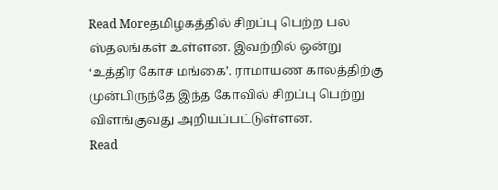Read Moreதமிழகத்தில் சிறப்பு பெற்ற பல ஸ்தலங்கள் உள்ளன. இவற்றில் ஒன்று ‘உத்திர கோச மங்கை’. ராமாயண காலத்திற்கு முன்பிருந்தே இந்த கோவில் சிறப்பு பெற்று விளங்குவது அறியப்பட்டுள்ளன.
Read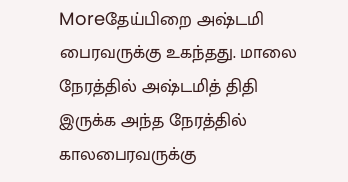Moreதேய்பிறை அஷ்டமி பைரவருக்கு உகந்தது. மாலை நேரத்தில் அஷ்டமித் திதி இருக்க அந்த நேரத்தில் காலபைரவருக்கு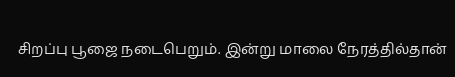சிறப்பு பூஜை நடைபெறும். இன்று மாலை நேரத்தில்தான்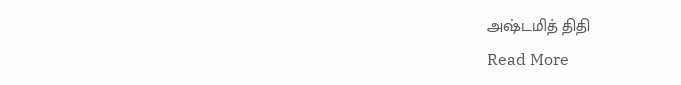அஷ்டமித் திதி
Read More